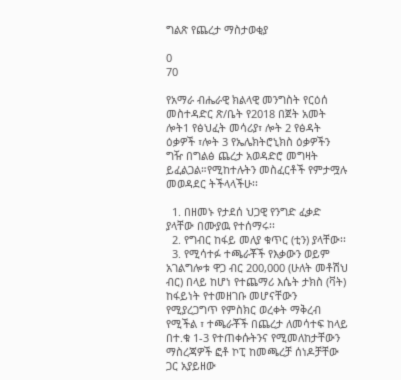ግልጽ የጨረታ ማስታወቂያ

0
70

የአማራ ብሔራዊ ክልላዊ መንግስት የርዕሰ መስተዳድር ጽ/ቤት የ2018 በጀት አመት ሎት1 የፅህፈት መሳሪያ፣ ሎት 2 የፅዳት ዕቃዎች ፣ሎት 3 የኤሌክትሮኒክስ ዕቃዎችን ግዥ በግልፅ ጨረታ አወዳድሮ መግዛት ይፈልጋል።የሚከተሉትን መስፈርቶች የምታሟሉ መወዳደር ትችላላችሁ፡፡

  1. በዘመኑ የታደሰ ህጋዊ የንግድ ፈቃድ ያላቸው በሙያዉ የተሰማሩ፡፡
  2. የግብር ከፋይ መለያ ቁጥር (ቲን) ያላቸው፡፡
  3. የሚሳተፉ ተጫራቾች የእቃውን ወይም አገልግሎቱ ዋጋ ብር 200,000 (ሁለት መቶሽህ ብር) በላይ ከሆነ የተጨማሪ እሴት ታክስ (ቫት) ከፋይነት የተመዘገቡ መሆናቸውን የሚያረጋግጥ የምስክር ወረቀት ማቅረብ የሚችል ፣ ተጫራቾች በጨረታ ለመሳተፍ ከላይ በተ.ቁ 1-3 የተጠቀሱትንና የሚመለከታቸውን ማስረጃዎች ፎቶ ኮፒ ከመጫረቻ ሰነዶቻቸው ጋር አያይዘው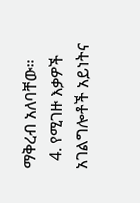ማቅረብ አለባቸው።
  4. የሚገዙ እቃዎች አገልግሎቶች አይነትና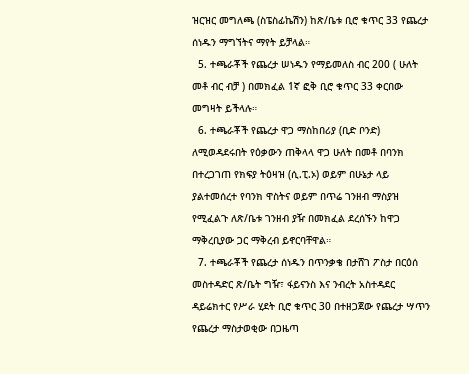ዝርዝር መግለጫ (ስፔስፊኬሽን) ከጽ/ቤቱ ቢሮ ቁጥር 33 የጨረታ ሰነዱን ማግኘትና ማየት ይቻላል።
  5. ተጫራቾች የጨረታ ሠነዱን የማይመለስ ብር 200 ( ሁለት መቶ ብር ብቻ ) በመክፈል 1ኛ ፎቅ ቢሮ ቁጥር 33 ቀርበው መግዛት ይችላሉ።
  6. ተጫራቾች የጨረታ ዋጋ ማስከበሪያ (ቢድ ቦንድ) ለሚወዳደሩበት የዕቃውን ጠቅላላ ዋጋ ሁለት በመቶ በባንክ በተረጋገጠ የክፍያ ትዕዛዝ (ሲ.ፒ.ኦ) ወይም በሁኔታ ላይ ያልተመሰረተ የባንክ ዋስትና ወይም በጥሬ ገንዘብ ማስያዝ የሚፈልጉ ለጽ/ቤቱ ገንዘብ ያዥ በመክፈል ደረሰኙን ከዋጋ ማቅረቢያው ጋር ማቅረብ ይኖርባቸዋል።
  7. ተጫራቾች የጨረታ ሰነዱን በጥንቃቄ በታሸገ ፖስታ በርዕሰ መስተዳድር ጽ/ቤት ግዥ፣ ፋይናንስ እና ንብረት አስተዳደር ዳይሬክተር የሥራ ሂደት ቢሮ ቁጥር 30 በተዘጋጀው የጨረታ ሣጥን የጨረታ ማስታወቂው በጋዜጣ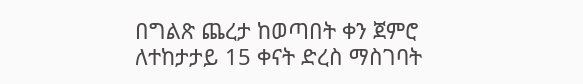በግልጽ ጨረታ ከወጣበት ቀን ጀምሮ ለተከታታይ 15 ቀናት ድረስ ማስገባት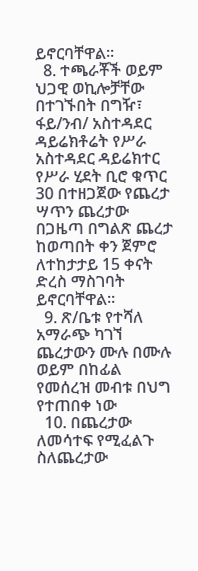ይኖርባቸዋል፡፡
  8. ተጫራቾች ወይም ህጋዊ ወኪሎቻቸው በተገኙበት በግዥ፣ ፋይ/ንብ/ አስተዳደር ዳይሬክቶሬት የሥራ አስተዳደር ዳይሬክተር የሥራ ሂደት ቢሮ ቁጥር 30 በተዘጋጀው የጨረታ ሣጥን ጨረታው በጋዜጣ በግልጽ ጨረታ ከወጣበት ቀን ጀምሮ ለተከታታይ 15 ቀናት ድረስ ማስገባት ይኖርባቸዋል፡፡
  9. ጽ/ቤቱ የተሻለ አማራጭ ካገኘ ጨረታውን ሙሉ በሙሉ ወይም በከፊል የመሰረዝ መብቱ በህግ የተጠበቀ ነው
  10. በጨረታው ለመሳተፍ የሚፈልጉ ስለጨረታው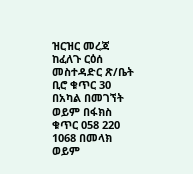ዝርዝር መረጃ ከፈለጉ ርዕሰ መስተዳድር ጽ/ቤት ቢሮ ቁጥር 30 በአካል በመገኘት ወይም በፋክስ ቁጥር 058 220 1068 በመላክ ወይም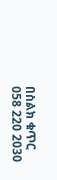በስልክ ቁጥር 058 220 2030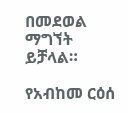በመደወል ማግኘት ይቻላል።

የአብከመ ርዕሰ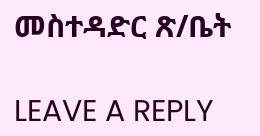መስተዳድር ጽ/ቤት

LEAVE A REPLY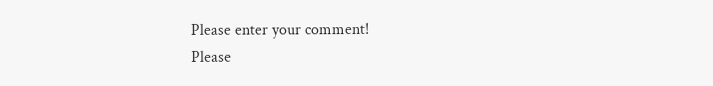Please enter your comment!
Please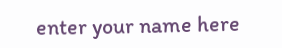enter your name here